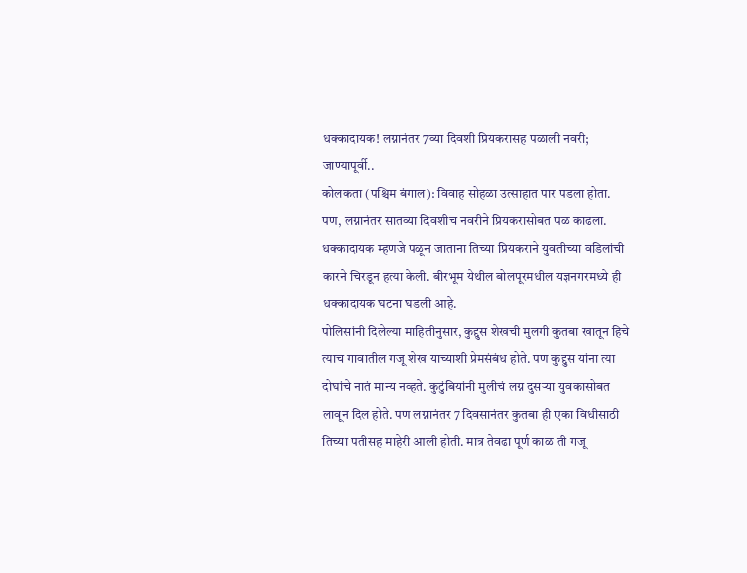धक्कादायक! लग्नानंतर 7व्या दिवशी प्रियकरासह पळाली नवरी; जाण्यापूर्वी..
कोलकता (पश्चिम बंगाल): विवाह सोहळा उत्साहात पार पडला होता. पण, लग्नानंतर सातव्या दिवशीच नवरीने प्रियकरासोबत पळ काढला. धक्कादायक म्हणजे पळून जाताना तिच्या प्रियकराने युवतीच्या वडिलांची कारने चिरडून हत्या केली. बीरभूम येथील बोलपूरमधील यज्ञनगरमध्ये ही धक्कादायक घटना घडली आहे.
पोलिसांनी दिलेल्या माहितीनुसार, कुद्दुस शेखची मुलगी कुतबा खातून हिचे त्याच गावातील गजू शेख याच्याशी प्रेमसंबंध होते. पण कुद्दुस यांना त्या दोघांचे नातं मान्य नव्हते. कुटुंबियांनी मुलीचं लग्न दुसऱ्या युवकासोबत लावून दिल होते. पण लग्नानंतर 7 दिवसानंतर कुतबा ही एका विधीसाठी तिच्या पतीसह माहेरी आली होती. मात्र तेवढा पूर्ण काळ ती गजू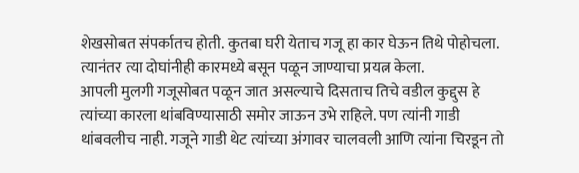शेखसोबत संपर्कातच होती. कुतबा घरी येताच गजू हा कार घेऊन तिथे पोहोचला. त्यानंतर त्या दोघांनीही कारमध्ये बसून पळून जाण्याचा प्रयत्न केला.
आपली मुलगी गजूसोबत पळून जात असल्याचे दिसताच तिचे वडील कुद्दुस हे त्यांच्या कारला थांबविण्यासाठी समोर जाऊन उभे राहिले. पण त्यांनी गाडी थांबवलीच नाही. गजूने गाडी थेट त्यांच्या अंगावर चालवली आणि त्यांना चिरडून तो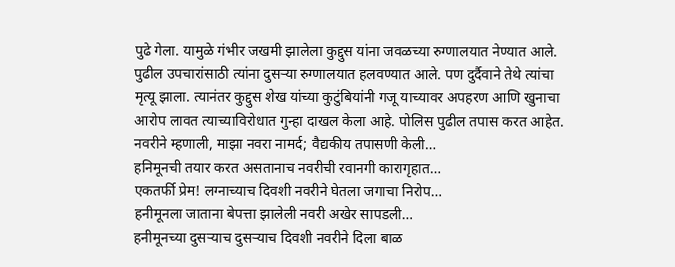पुढे गेला. यामुळे गंभीर जखमी झालेला कुद्दुस यांना जवळच्या रुग्णालयात नेण्यात आले. पुढील उपचारांसाठी त्यांना दुसऱ्या रुग्णालयात हलवण्यात आले. पण दुर्दैवाने तेथे त्यांचा मृत्यू झाला. त्यानंतर कुद्दुस शेख यांच्या कुटुंबियांनी गजू याच्यावर अपहरण आणि खुनाचा आरोप लावत त्याच्याविरोधात गुन्हा दाखल केला आहे. पोलिस पुढील तपास करत आहेत.
नवरीने म्हणाली, माझा नवरा नामर्द; वैद्यकीय तपासणी केली…
हनिमूनची तयार करत असतानाच नवरीची रवानगी कारागृहात…
एकतर्फी प्रेम! लग्नाच्याच दिवशी नवरीने घेतला जगाचा निरोप…
हनीमूनला जाताना बेपत्ता झालेली नवरी अखेर सापडली…
हनीमूनच्या दुसऱ्याच दुसऱ्याच दिवशी नवरीने दिला बाळ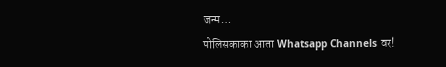जन्म…
पोलिसकाका आता Whatsapp Channels वर!